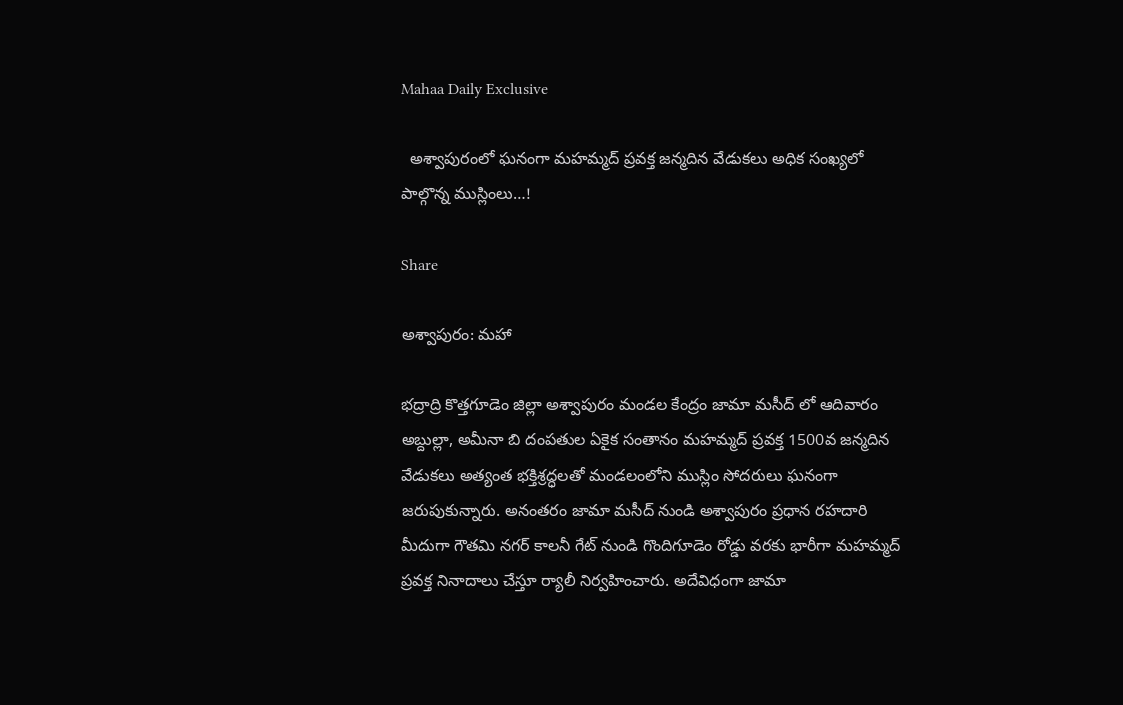Mahaa Daily Exclusive

  అశ్వాపురంలో ఘనంగా మహమ్మద్ ప్రవక్త జన్మదిన వేడుకలు అధిక సంఖ్యలో పాల్గొన్న ముస్లింలు…!

Share

అశ్వాపురం: మహా

భద్రాద్రి కొత్తగూడెం జిల్లా అశ్వాపురం మండల కేంద్రం జామా మసీద్ లో ఆదివారం అబ్దుల్లా, అమీనా బి దంపతుల ఏకైక సంతానం మహమ్మద్ ప్రవక్త 1500వ జన్మదిన వేడుకలు అత్యంత భక్తిశ్రద్ధలతో మండలంలోని ముస్లిం సోదరులు ఘనంగా జరుపుకున్నారు. అనంతరం జామా మసీద్ నుండి అశ్వాపురం ప్రధాన రహదారి మీదుగా గౌతమి నగర్ కాలనీ గేట్ నుండి గొందిగూడెం రోడ్డు వరకు భారీగా మహమ్మద్ ప్రవక్త నినాదాలు చేస్తూ ర్యాలీ నిర్వహించారు. అదేవిధంగా జామా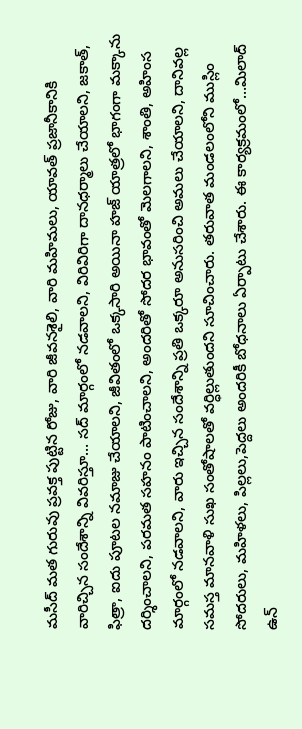మసీద్ మత గురువు ప్రవక్త పుట్టిన రోజు, వారి జీవనశైలి, వారి మహిమలు, యావత్ ప్రజానీకానికి వారిచ్చిన సందేశాన్ని వివరిస్తూ… సద్ మార్గంలో నడవాలని, విరివిరిగా దానధర్మాలు చేయాలని, జకాత్, ఫిత్రా, ఐదు పూటల నమాజు చేయాలని, జీవితంలో ఒక్కసారి అయినా హజ్ యాత్రలో భాగంగా మక్కాను దర్శించాలని, పరమత సహనం పాటించాలని, అందరితో సోదర భావంతో మెలగాలని, శాంతి, అహింస మార్గంలో నడవాలని, వారు ఇచ్చిన సందేశాన్ని ప్రతి ఒక్కరూ అనుసరించి అమలు చేయాలని, దానివల్ల సమస్త మానవాళి సుఖ సంతోషాలతో వర్ధిల్లుతుందని సూచించారు. తరువాత మండలంలోని ముస్లిం సోదరులు, మహిళలు, పిల్లలు,పెద్దలు అందరికీ బోధనాలు ఏర్పాటు చేశారు. ఈ కార్యక్రమంలో…మిలాద్ ఉన్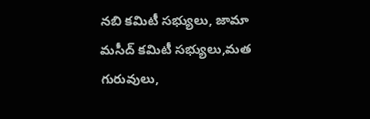నబి కమిటీ సభ్యులు, జామా మసీద్ కమిటీ సభ్యులు,మత గురువులు,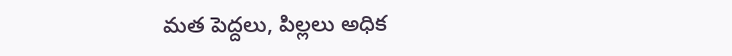మత పెద్దలు, పిల్లలు అధిక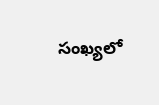సంఖ్యలో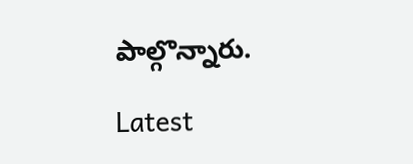పాల్గొన్నారు.

Latest